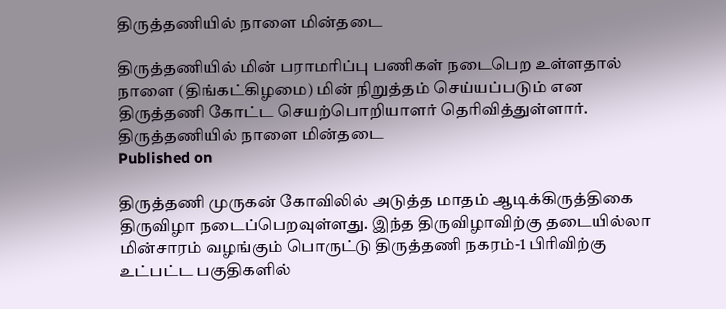திருத்தணியில் நாளை மின்தடை

திருத்தணியில் மின் பராமரிப்பு பணிகள் நடைபெற உள்ளதால் நாளை (திங்கட்கிழமை) மின் நிறுத்தம் செய்யப்படும் என திருத்தணி கோட்ட செயற்பொறியாளர் தெரிவித்துள்ளார்.
திருத்தணியில் நாளை மின்தடை
Published on

திருத்தணி முருகன் கோவிலில் அடுத்த மாதம் ஆடிக்கிருத்திகை திருவிழா நடைப்பெறவுள்ளது. இந்த திருவிழாவிற்கு தடையில்லா மின்சாரம் வழங்கும் பொருட்டு திருத்தணி நகரம்-1 பிரிவிற்கு உட்பட்ட பகுதிகளில்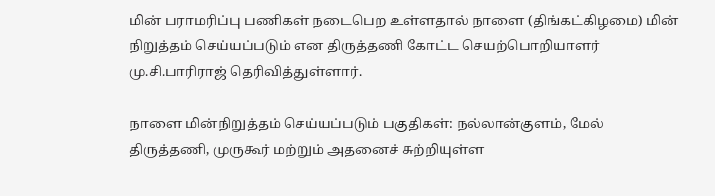மின் பராமரிப்பு பணிகள் நடைபெற உள்ளதால் நாளை (திங்கட்கிழமை) மின் நிறுத்தம் செய்யப்படும் என திருத்தணி கோட்ட செயற்பொறியாளர் மு.சி.பாரிராஜ் தெரிவித்துள்ளார்.

நாளை மின்நிறுத்தம் செய்யப்படும் பகுதிகள்: நல்லான்குளம், மேல் திருத்தணி, முருகூர் மற்றும் அதனைச் சுற்றியுள்ள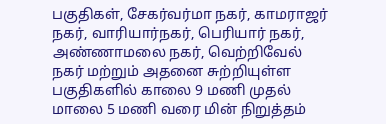பகுதிகள், சேகர்வர்மா நகர், காமராஜர் நகர், வாரியார்நகர், பெரியார் நகர், அண்ணாமலை நகர், வெற்றிவேல் நகர் மற்றும் அதனை சுற்றியுள்ள பகுதிகளில் காலை 9 மணி முதல் மாலை 5 மணி வரை மின் நிறுத்தம்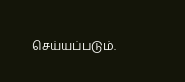செய்யப்படும்.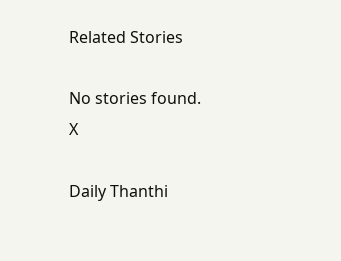Related Stories

No stories found.
X

Daily Thanthi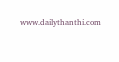www.dailythanthi.com